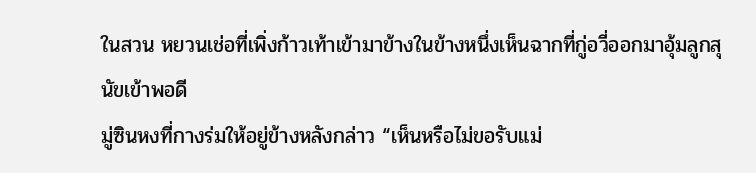ในสวน หยวนเช่อที่เพิ่งก้าวเท้าเข้ามาข้างในข้างหนึ่งเห็นฉากที่กู่อวี่ออกมาอุ้มลูกสุนัขเข้าพอดี
มู่ซินหงที่กางร่มให้อยู่ข้างหลังกล่าว “เห็นหรือไม่ขอรับแม่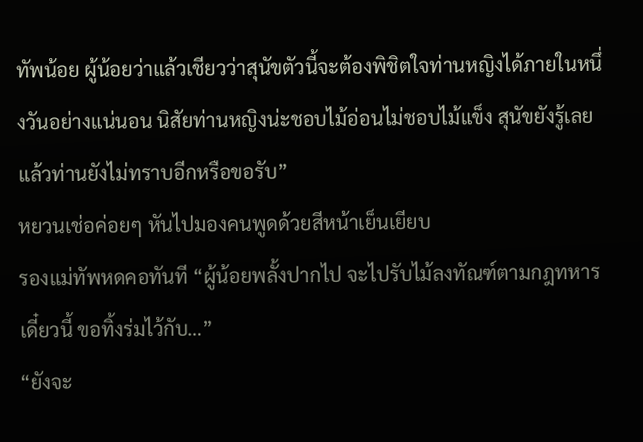ทัพน้อย ผู้น้อยว่าแล้วเชียวว่าสุนัขตัวนี้จะต้องพิชิตใจท่านหญิงได้ภายในหนึ่งวันอย่างแน่นอน นิสัยท่านหญิงน่ะชอบไม้อ่อนไม่ชอบไม้แข็ง สุนัขยังรู้เลย แล้วท่านยังไม่ทราบอีกหรือขอรับ”
หยวนเช่อค่อยๆ หันไปมองคนพูดด้วยสีหน้าเย็นเยียบ
รองแม่ทัพหดคอทันที “ผู้น้อยพลั้งปากไป จะไปรับไม้ลงทัณฑ์ตามกฎทหารเดี๋ยวนี้ ขอทิ้งร่มไว้กับ…”
“ยังจะ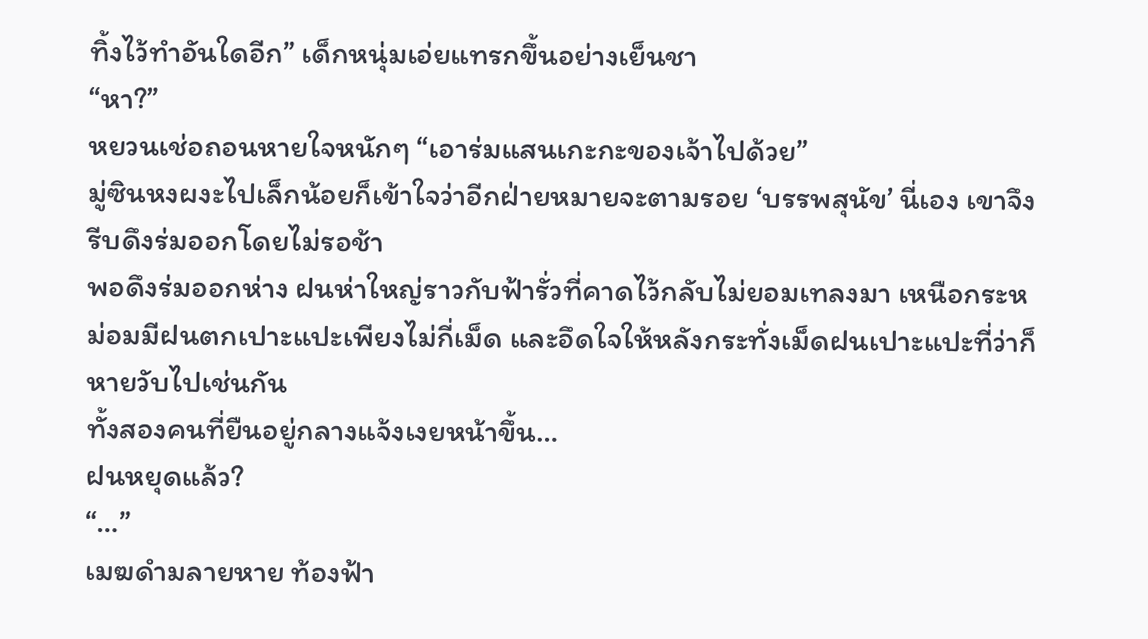ทิ้งไว้ทำอันใดอีก” เด็กหนุ่มเอ่ยแทรกขึ้นอย่างเย็นชา
“หา?”
หยวนเช่อถอนหายใจหนักๆ “เอาร่มแสนเกะกะของเจ้าไปด้วย”
มู่ซินหงผงะไปเล็กน้อยก็เข้าใจว่าอีกฝ่ายหมายจะตามรอย ‘บรรพสุนัข’ นี่เอง เขาจึงรีบดึงร่มออกโดยไม่รอช้า
พอดึงร่มออกห่าง ฝนห่าใหญ่ราวกับฟ้ารั่วที่คาดไว้กลับไม่ยอมเทลงมา เหนือกระหม่อมมีฝนตกเปาะแปะเพียงไม่กี่เม็ด และอึดใจให้หลังกระทั่งเม็ดฝนเปาะแปะที่ว่าก็หายวับไปเช่นกัน
ทั้งสองคนที่ยืนอยู่กลางแจ้งเงยหน้าขึ้น…
ฝนหยุดแล้ว?
“…”
เมฆดำมลายหาย ท้องฟ้า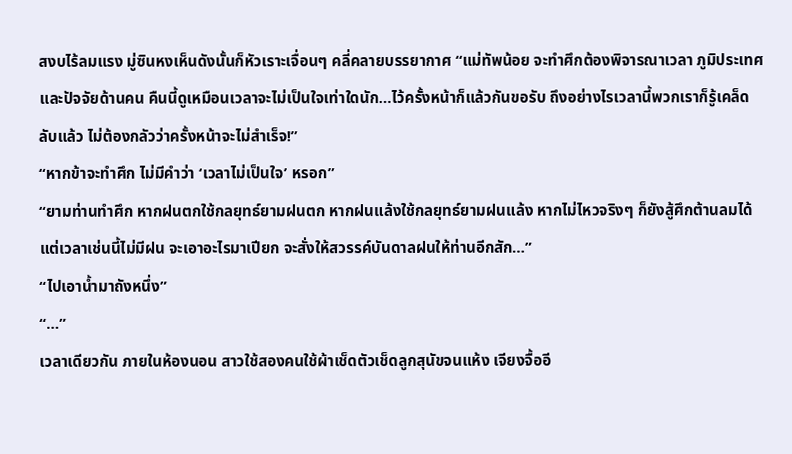สงบไร้ลมแรง มู่ซินหงเห็นดังนั้นก็หัวเราะเจื่อนๆ คลี่คลายบรรยากาศ “แม่ทัพน้อย จะทำศึกต้องพิจารณาเวลา ภูมิประเทศ และปัจจัยด้านคน คืนนี้ดูเหมือนเวลาจะไม่เป็นใจเท่าใดนัก…ไว้ครั้งหน้าก็แล้วกันขอรับ ถึงอย่างไรเวลานี้พวกเราก็รู้เคล็ดลับแล้ว ไม่ต้องกลัวว่าครั้งหน้าจะไม่สำเร็จ!”
“หากข้าจะทำศึก ไม่มีคำว่า ‘เวลาไม่เป็นใจ’ หรอก”
“ยามท่านทำศึก หากฝนตกใช้กลยุทธ์ยามฝนตก หากฝนแล้งใช้กลยุทธ์ยามฝนแล้ง หากไม่ไหวจริงๆ ก็ยังสู้ศึกต้านลมได้ แต่เวลาเช่นนี้ไม่มีฝน จะเอาอะไรมาเปียก จะสั่งให้สวรรค์บันดาลฝนให้ท่านอีกสัก…”
“ไปเอาน้ำมาถังหนึ่ง”
“…”
เวลาเดียวกัน ภายในห้องนอน สาวใช้สองคนใช้ผ้าเช็ดตัวเช็ดลูกสุนัขจนแห้ง เจียงจื้ออี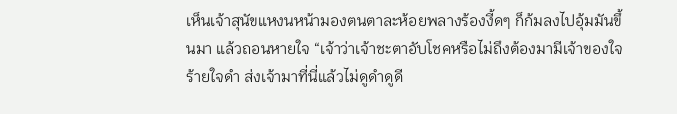เห็นเจ้าสุนัขแหงนหน้ามองตนตาละห้อยพลางร้องงี้ดๆ ก็ก้มลงไปอุ้มมันขึ้นมา แล้วถอนหายใจ “เจ้าว่าเจ้าชะตาอับโชคหรือไม่ถึงต้องมามีเจ้าของใจร้ายใจดำ ส่งเจ้ามาที่นี่แล้วไม่ดูดำดูดี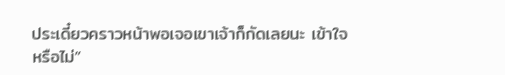ประเดี๋ยวคราวหน้าพอเจอเขาเจ้าก็กัดเลยนะ เข้าใจหรือไม่”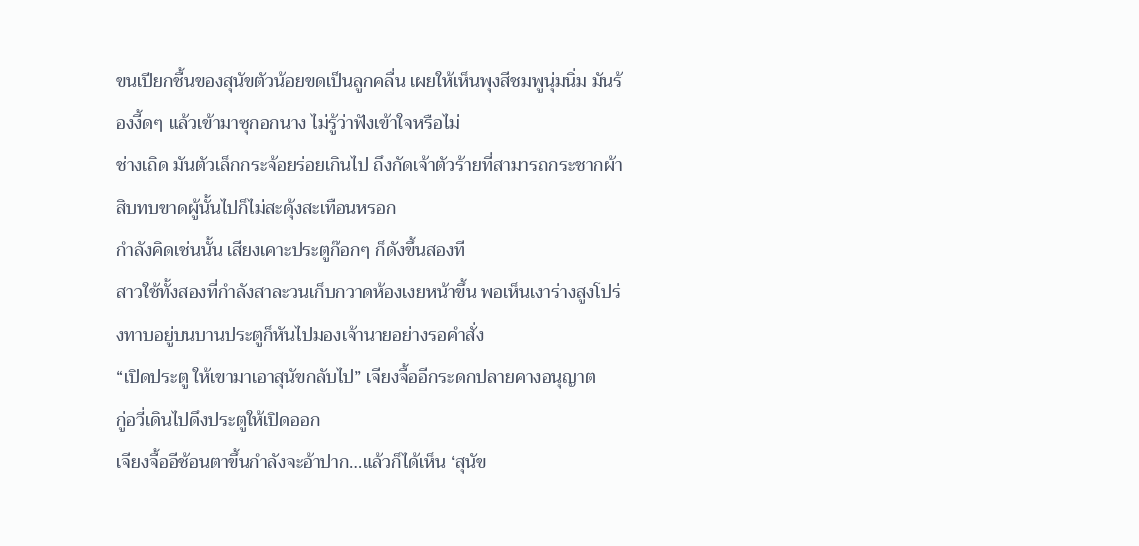ขนเปียกชื้นของสุนัขตัวน้อยขดเป็นลูกคลื่น เผยให้เห็นพุงสีชมพูนุ่มนิ่ม มันร้องงี้ดๆ แล้วเข้ามาซุกอกนาง ไม่รู้ว่าฟังเข้าใจหรือไม่
ช่างเถิด มันตัวเล็กกระจ้อยร่อยเกินไป ถึงกัดเจ้าตัวร้ายที่สามารถกระชากผ้าสิบทบขาดผู้นั้นไปก็ไม่สะดุ้งสะเทือนหรอก
กำลังคิดเช่นนั้น เสียงเคาะประตูก๊อกๆ ก็ดังขึ้นสองที
สาวใช้ทั้งสองที่กำลังสาละวนเก็บกวาดห้องเงยหน้าขึ้น พอเห็นเงาร่างสูงโปร่งทาบอยู่บนบานประตูก็หันไปมองเจ้านายอย่างรอคำสั่ง
“เปิดประตู ให้เขามาเอาสุนัขกลับไป” เจียงจื้ออีกระดกปลายคางอนุญาต
กู่อวี่เดินไปดึงประตูให้เปิดออก
เจียงจื้ออีช้อนตาขึ้นกำลังจะอ้าปาก…แล้วก็ได้เห็น ‘สุนัข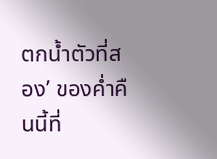ตกน้ำตัวที่สอง’ ของค่ำคืนนี้ที่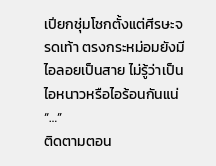เปียกชุ่มโชกตั้งแต่ศีรษะจรดเท้า ตรงกระหม่อมยังมีไอลอยเป็นสาย ไม่รู้ว่าเป็นไอหนาวหรือไอร้อนกันแน่
“…”
ติดตามตอน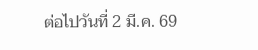ต่อไปวันที่ 2 มี.ค. 69